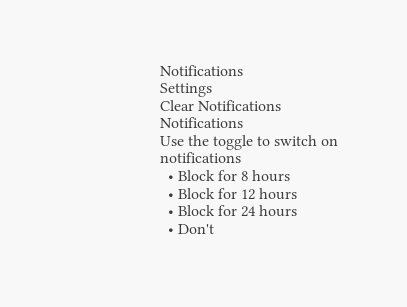Notifications
Settings
Clear Notifications
Notifications
Use the toggle to switch on notifications
  • Block for 8 hours
  • Block for 12 hours
  • Block for 24 hours
  • Don't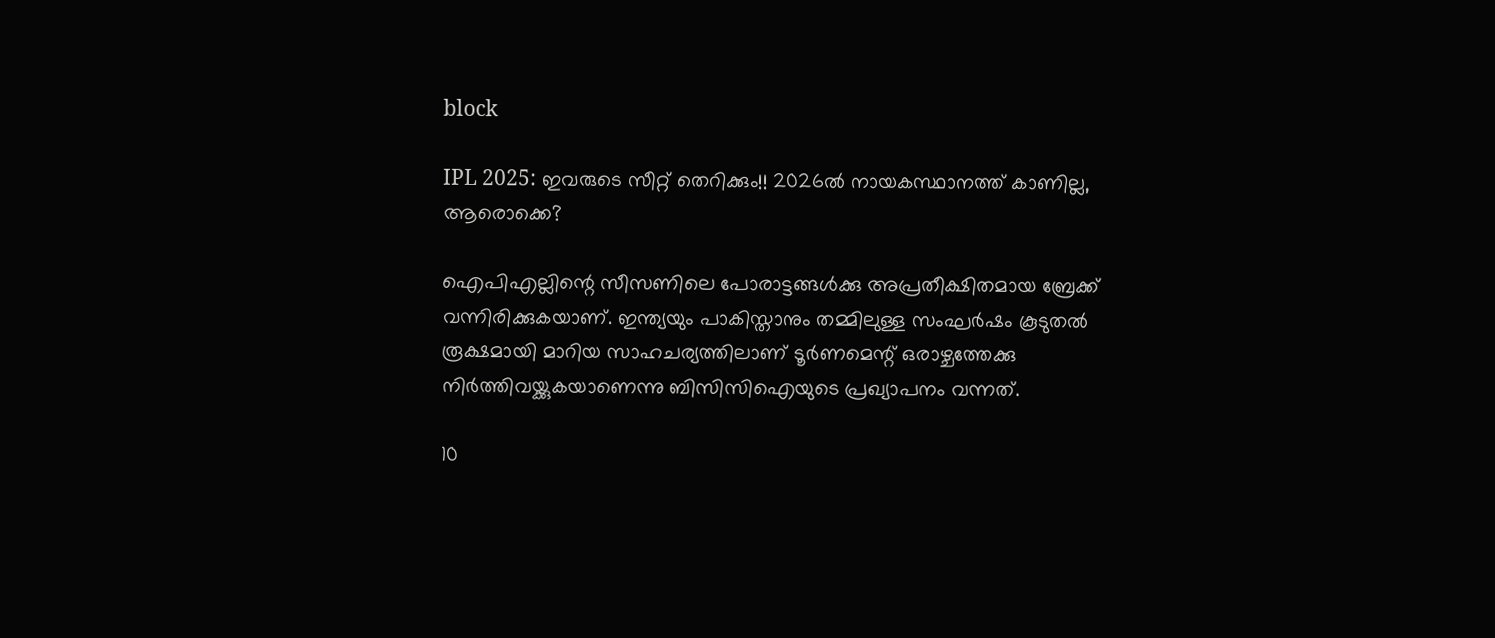block

IPL 2025: ഇവരുടെ സീറ്റ് തെറിക്കും!! 2026ല്‍ നായകസ്ഥാനത്ത് കാണില്ല, ആരൊക്കെ?

ഐപിഎല്ലിന്റെ സീസണിലെ പോരാട്ടങ്ങള്‍ക്കു അപ്രതീക്ഷിതമായ ബ്രേക്ക് വന്നിരിക്കുകയാണ്. ഇന്ത്യയും പാകിസ്താനും തമ്മിലുള്ള സംഘര്‍ഷം കൂടുതല്‍ രൂക്ഷമായി മാറിയ സാഹചര്യത്തിലാണ് ടൂര്‍ണമെന്റ് ഒരാഴ്ചത്തേക്കു നിര്‍ത്തിവയ്ക്കുകയാണെന്നു ബിസിസിഐയുടെ പ്രഖ്യാപനം വന്നത്.

10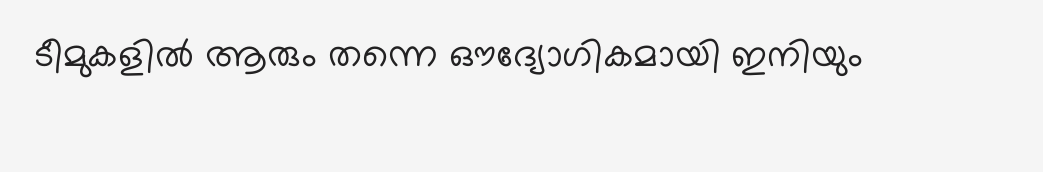ടീമുകളില്‍ ആരും തന്നെ ഔദ്യോഗികമായി ഇനിയും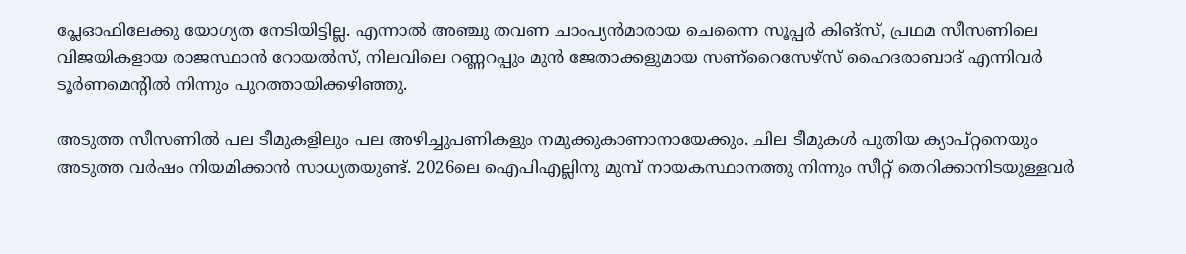പ്ലേഓഫിലേക്കു യോഗ്യത നേടിയിട്ടില്ല. എന്നാല്‍ അഞ്ചു തവണ ചാംപ്യന്‍മാരായ ചെന്നൈ സൂപ്പര്‍ കിങ്‌സ്, പ്രഥമ സീസണിലെ വിജയികളായ രാജസ്ഥാന്‍ റോയല്‍സ്, നിലവിലെ റണ്ണറപ്പും മുന്‍ ജേതാക്കളുമായ സണ്‌റൈസേഴ്‌സ് ഹൈദരാബാദ് എന്നിവര്‍ ടൂര്‍ണമെന്റില്‍ നിന്നും പുറത്തായിക്കഴിഞ്ഞു.

അടുത്ത സീസണില്‍ പല ടീമുകളിലും പല അഴിച്ചുപണികളും നമുക്കുകാണാനായേക്കും. ചില ടീമുകള്‍ പുതിയ ക്യാപ്റ്റനെയും അടുത്ത വര്‍ഷം നിയമിക്കാന്‍ സാധ്യതയുണ്ട്. 2026ലെ ഐപിഎല്ലിനു മുമ്പ് നായകസ്ഥാനത്തു നിന്നും സീറ്റ് തെറിക്കാനിടയുള്ളവര്‍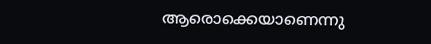ആരൊക്കെയാണെന്നു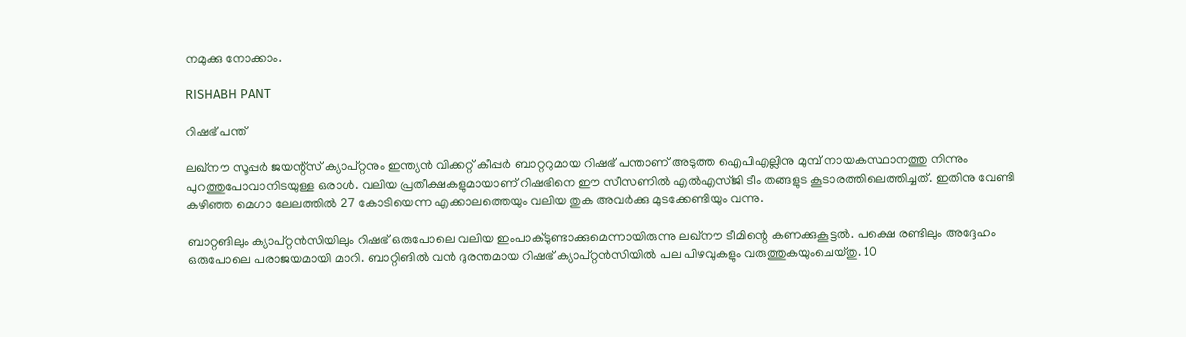നമുക്കു നോക്കാം.

RISHABH PANT

റിഷഭ് പന്ത്

ലഖ്‌നൗ സൂപ്പര്‍ ജയന്റ്‌സ് ക്യാപ്റ്റനും ഇന്ത്യന്‍ വിക്കറ്റ് കീപ്പര്‍ ബാറ്ററുമായ റിഷഭ് പന്താണ് അടുത്ത ഐപിഎല്ലിനു മുമ്പ് നായകസ്ഥാനത്തു നിന്നും പുറത്തുപോവാനിടയുള്ള ഒരാള്‍. വലിയ പ്രതീക്ഷകളുമായാണ് റിഷഭിനെ ഈ സീസണില്‍ എല്‍എസ്ജി ടീം തങ്ങളുട കൂടാരത്തിലെത്തിച്ചത്. ഇതിനു വേണ്ടി കഴിഞ്ഞ മെഗാ ലേലത്തില്‍ 27 കോടിയെന്ന എക്കാലത്തെയും വലിയ തുക അവര്‍ക്കു മുടക്കേണ്ടിയും വന്നു.

ബാറ്റങിലും ക്യാപ്റ്റന്‍സിയിലും റിഷഭ് ഒരുപോലെ വലിയ ഇംപാക്ടുണ്ടാക്കുമെന്നായിരുന്നു ലഖ്‌നൗ ടീമിന്റെ കണക്കുകൂട്ടല്‍. പക്ഷെ രണ്ടിലും അദ്ദേഹം ഒരുപോലെ പരാജയമായി മാറി. ബാറ്റിങില്‍ വന്‍ ദുരന്തമായ റിഷഭ് ക്യാപ്റ്റന്‍സിയില്‍ പല പിഴവുകളും വരുത്തുകയുംചെയ്തു. 10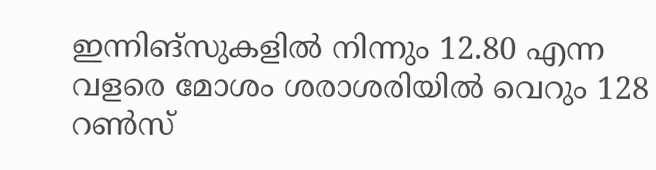ഇന്നിങ്‌സുകളില്‍ നിന്നും 12.80 എന്ന വളരെ മോശം ശരാശരിയില്‍ വെറും 128 റണ്‍സ്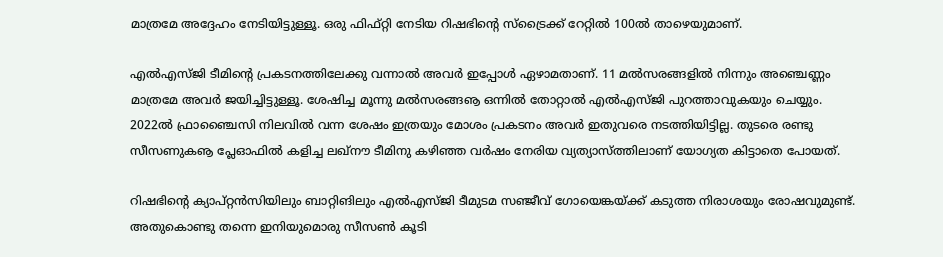മാത്രമേ അദ്ദേഹം നേടിയിട്ടുള്ളൂ. ഒരു ഫിഫ്റ്റി നേടിയ റിഷഭിന്റെ സ്‌ട്രൈക്ക് റേറ്റില്‍ 100ല്‍ താഴെയുമാണ്.

എല്‍എസ്ജി ടീമിന്റെ പ്രകടനത്തിലേക്കു വന്നാല്‍ അവര്‍ ഇപ്പോള്‍ ഏഴാമതാണ്. 11 മല്‍സരങ്ങളില്‍ നിന്നും അഞ്ചെണ്ണം മാത്രമേ അവര്‍ ജയിച്ചിട്ടുള്ളൂ. ശേഷിച്ച മൂന്നു മല്‍സരങ്ങൡ ഒന്നില്‍ തോറ്റാല്‍ എല്‍എസ്ജി പുറത്താവുകയും ചെയ്യും. 2022ല്‍ ഫ്രാഞ്ചൈസി നിലവില്‍ വന്ന ശേഷം ഇത്രയും മോശം പ്രകടനം അവര്‍ ഇതുവരെ നടത്തിയിട്ടില്ല. തുടരെ രണ്ടു സീസണുകൡ പ്ലേഓഫില്‍ കളിച്ച ലഖ്‌നൗ ടീമിനു കഴിഞ്ഞ വര്‍ഷം നേരിയ വ്യത്യാസ്ത്തിലാണ് യോഗ്യത കിട്ടാതെ പോയത്.

റിഷഭിന്റെ ക്യാപ്റ്റന്‍സിയിലും ബാറ്റിങിലും എല്‍എസ്ജി ടീമുടമ സഞ്ജീവ് ഗോയെങ്കയ്ക്ക് കടുത്ത നിരാശയും രോഷവുമുണ്ട്. അതുകൊണ്ടു തന്നെ ഇനിയുമൊരു സീസണ്‍ കൂടി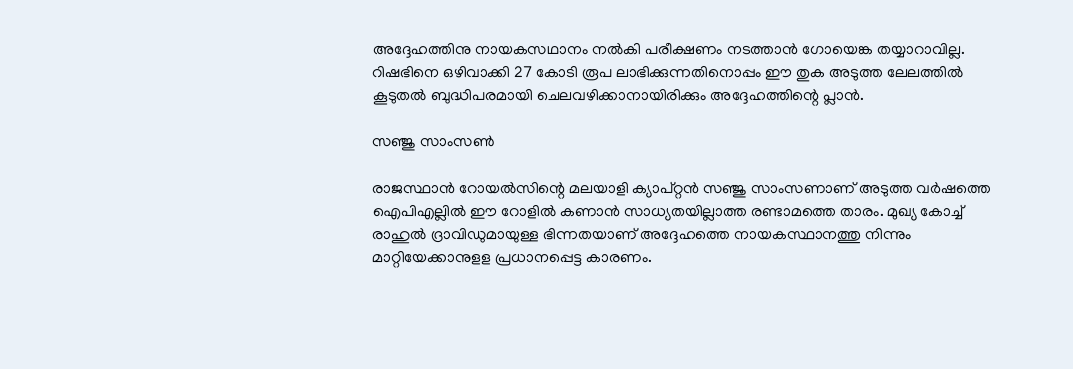അദ്ദേഹത്തിനു നായകസഥാനം നല്‍കി പരീക്ഷണം നടത്താന്‍ ഗോയെങ്ക തയ്യാറാവില്ല. റിഷഭിനെ ഒഴിവാക്കി 27 കോടി രൂപ ലാഭിക്കുന്നതിനൊപ്പം ഈ തുക അടുത്ത ലേലത്തില്‍ കൂടുതല്‍ ബുദ്ധിപരമായി ചെലവഴിക്കാനായിരിക്കും അദ്ദേഹത്തിന്റെ പ്ലാന്‍.

സഞ്ജു സാംസണ്‍

രാജസ്ഥാന്‍ റോയല്‍സിന്റെ മലയാളി ക്യാപ്റ്റന്‍ സഞ്ജു സാംസണാണ് അടുത്ത വര്‍ഷത്തെ ഐപിഎല്ലില്‍ ഈ റോളില്‍ കണാന്‍ സാധ്യതയില്ലാത്ത രണ്ടാമത്തെ താരം. മുഖ്യ കോച്ച് രാഹുല്‍ ദ്രാവിഡുമായുള്ള ഭിന്നതയാണ് അദ്ദേഹത്തെ നായകസ്ഥാനത്തു നിന്നും മാറ്റിയേക്കാനുളള പ്രധാനപ്പെട്ട കാരണം.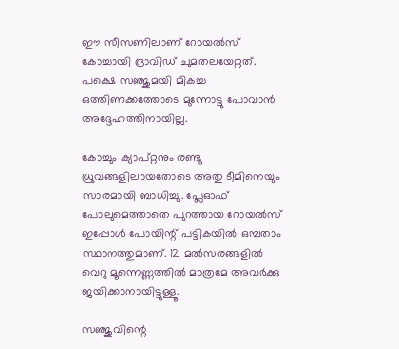ഈ സീസണിലാണ് റോയല്‍സ് കോച്ചായി ദ്രാവിഡ് ചുമതലയേറ്റത്. പക്ഷെ സഞ്ജുമയി മികച്ച ഒത്തിണക്കത്തോടെ മുന്നോട്ടു പോവാന്‍ അദ്ദേഹത്തിനായില്ല.

കോച്ചും ക്യാപ്റ്റനും രണ്ടു ധ്രുവങ്ങളിലായതോടെ അതു ടീമിനെയും സാരമായി ബാധിച്ചു. പ്ലേഓഫ് പോലുമെത്താതെ പുറത്തായ റോയല്‍സ് ഇപ്പോള്‍ പോയിന്റ് പട്ടികയില്‍ ഒമ്പതാം സ്ഥാനത്തുമാണ്. 12 മല്‍സരങ്ങളില്‍ വെറു മൂന്നെണ്ണത്തില്‍ മാത്രമേ അവര്‍ക്കു ജയിക്കാനായിട്ടുള്ളൂ.

സഞ്ജുവിന്റെ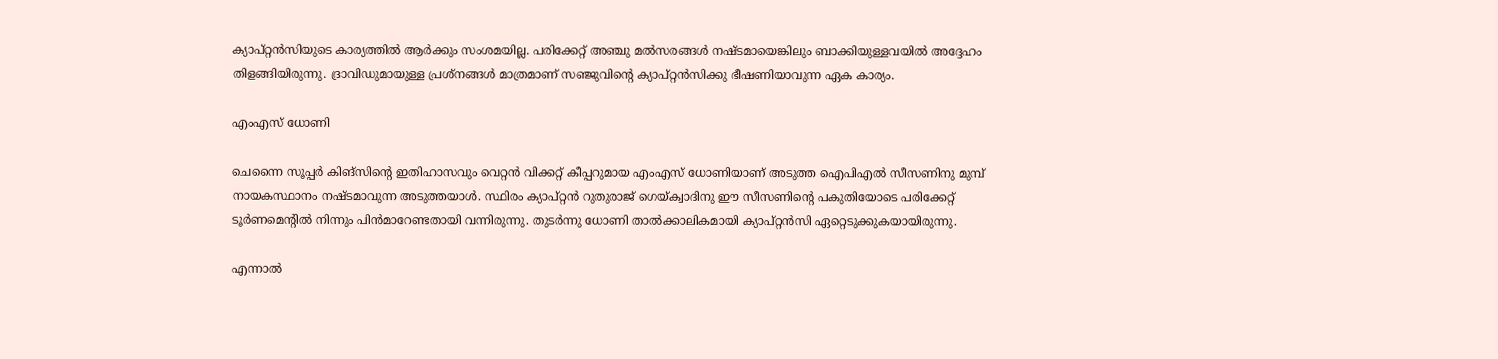ക്യാപ്റ്റന്‍സിയുടെ കാര്യത്തില്‍ ആര്‍ക്കും സംശമയില്ല. പരിക്കേറ്റ് അഞ്ചു മല്‍സരങ്ങള്‍ നഷ്ടമായെങ്കിലും ബാക്കിയുള്ളവയില്‍ അദ്ദേഹം തിളങ്ങിയിരുന്നു. ദ്രാവിഡുമായുള്ള പ്രശ്‌നങ്ങള്‍ മാത്രമാണ് സഞ്ജുവിന്റെ ക്യാപ്റ്റന്‍സിക്കു ഭീഷണിയാവുന്ന ഏക കാര്യം.

എംഎസ് ധോണി

ചെന്നൈ സൂപ്പര്‍ കിങ്‌സിന്റെ ഇതിഹാസവും വെറ്റന്‍ വിക്കറ്റ് കീപ്പറുമായ എംഎസ് ധോണിയാണ് അടുത്ത ഐപിഎല്‍ സീസണിനു മുമ്പ് നായകസ്ഥാനം നഷ്ടമാവുന്ന അടുത്തയാള്‍. സ്ഥിരം ക്യാപ്റ്റന്‍ റുതുരാജ് ഗെയ്ക്വാദിനു ഈ സീസണിന്റെ പകുതിയോടെ പരിക്കേറ്റ് ടൂര്‍ണമെന്റില്‍ നിന്നും പിന്‍മാറേണ്ടതായി വന്നിരുന്നു. തുടര്‍ന്നു ധോണി താല്‍ക്കാലികമായി ക്യാപ്റ്റന്‍സി ഏറ്റെടുക്കുകയായിരുന്നു.

എന്നാല്‍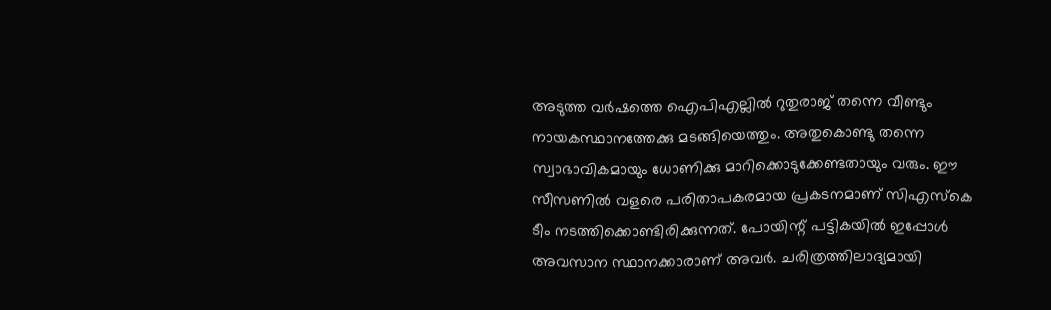അടുത്ത വര്‍ഷത്തെ ഐപിഎല്ലില്‍ റുതുരാജ് തന്നെ വീണ്ടും നായകസ്ഥാനത്തേക്കു മടങ്ങിയെത്തും. അതുകൊണ്ടു തന്നെ സ്വാഭാവികമായും ധോണിക്കു മാറിക്കൊടുക്കേണ്ടതായും വരും. ഈ സീസണില്‍ വളരെ പരിതാപകരമായ പ്രകടനമാണ് സിഎസ്‌കെ ടീം നടത്തിക്കൊണ്ടിരിക്കുന്നത്. പോയിന്റ് പട്ടികയില്‍ ഇപ്പോള്‍ അവസാന സ്ഥാനക്കാരാണ് അവര്‍. ചരിത്രത്തിലാദ്യമായി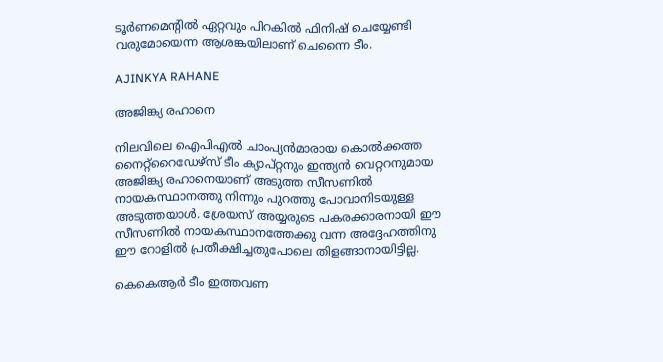ടൂര്‍ണമെന്റില്‍ ഏറ്റവും പിറകില്‍ ഫിനിഷ് ചെയ്യേണ്ടി വരുമോയെന്ന ആശങ്കയിലാണ് ചെന്നൈ ടീം.

AJINKYA RAHANE

അജിങ്ക്യ രഹാനെ

നിലവിലെ ഐപിഎല്‍ ചാംപ്യന്‍മാരായ കൊല്‍ക്കത്ത നൈറ്റ്‌റൈഡേഴ്‌സ് ടീം ക്യാപ്റ്റനും ഇന്ത്യന്‍ വെറ്ററനുമായ അജിങ്ക്യ രഹാനെയാണ് അടുത്ത സീസണില്‍ നായകസ്ഥാനത്തു നിന്നും പുറത്തു പോവാനിടയുള്ള അടുത്തയാള്‍. ശ്രേയസ് അയ്യരുടെ പകരക്കാരനായി ഈ സീസണില്‍ നായകസ്ഥാനത്തേക്കു വന്ന അദ്ദേഹത്തിനു ഈ റോളില്‍ പ്രതീക്ഷിച്ചതുപോലെ തിളങ്ങാനായിട്ടില്ല.

കെകെആര്‍ ടീം ഇത്തവണ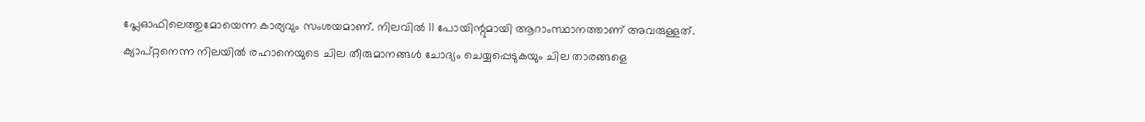പ്ലേഓഫിലെത്തുമോയെന്ന കാര്യവും സംശയമാണ്. നിലവില്‍ 11 പോയിന്റുമായി ആറാംസ്ഥാനത്താണ് അവരുള്ളത്. ക്യാപ്റ്റനെന്ന നിലയില്‍ രഹാനെയുടെ ചില തീരുമാനങ്ങള്‍ ചോദ്യം ചെയ്യപ്പെടുകയും ചില താരങ്ങളെ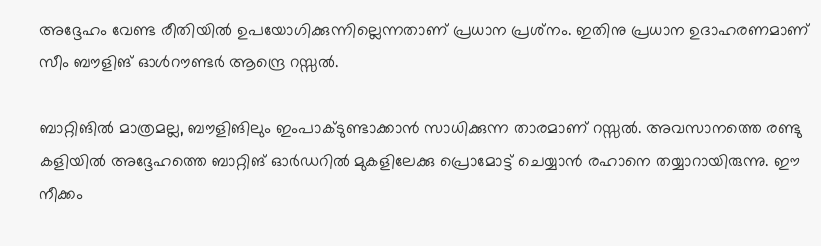അദ്ദേഹം വേണ്ട രീതിയില്‍ ഉപയോഗിക്കുന്നില്ലെന്നതാണ് പ്രധാന പ്രശ്‌നം. ഇതിനു പ്രധാന ഉദാഹരണമാണ് സീം ബൗളിങ് ഓള്‍റൗണ്ടര്‍ ആന്ദ്രെ റസ്സല്‍.

ബാറ്റിങില്‍ മാത്രമല്ല, ബൗളിങിലും ഇംപാക്ടുണ്ടാക്കാന്‍ സാധിക്കുന്ന താരമാണ് റസ്സല്‍. അവസാനത്തെ രണ്ടു കളിയില്‍ അദ്ദേഹത്തെ ബാറ്റിങ് ഓര്‍ഡറില്‍ മുകളിലേക്കു പ്രൊമോട്ട് ചെയ്യാന്‍ രഹാനെ തയ്യാറായിരുന്നു. ഈ നീക്കം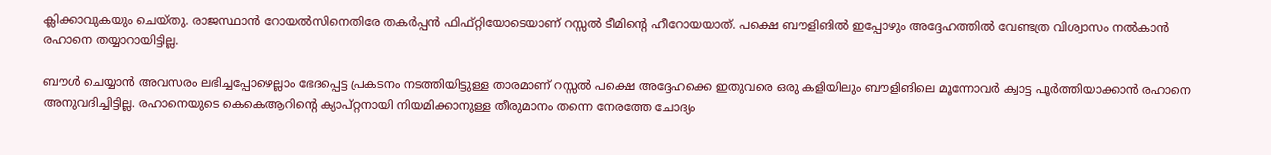ക്ലിക്കാവുകയും ചെയ്തു. രാജസ്ഥാന്‍ റോയല്‍സിനെതിരേ തകര്‍പ്പന്‍ ഫിഫ്റ്റിയോടെയാണ് റസ്സല്‍ ടീമിന്റെ ഹീറോയയാത്. പക്ഷെ ബൗളിങില്‍ ഇപ്പോഴും അദ്ദേഹത്തില്‍ വേണ്ടത്ര വിശ്വാസം നല്‍കാന്‍ രഹാനെ തയ്യാറായിട്ടില്ല.

ബൗള്‍ ചെയ്യാന്‍ അവസരം ലഭിച്ചപ്പോഴെല്ലാം ഭേദപ്പെട്ട പ്രകടനം നടത്തിയിട്ടുള്ള താരമാണ് റസ്സല്‍ പക്ഷെ അദ്ദേഹക്കെ ഇതുവരെ ഒരു കളിയിലും ബൗളിങിലെ മൂന്നോവര്‍ ക്വാട്ട പൂര്‍ത്തിയാക്കാന്‍ രഹാനെ അനുവദിച്ചിട്ടില്ല. രഹാനെയുടെ കെകെആറിന്റെ ക്യാപ്റ്റനായി നിയമിക്കാനുള്ള തീരുമാനം തന്നെ നേരത്തേ ചോദ്യം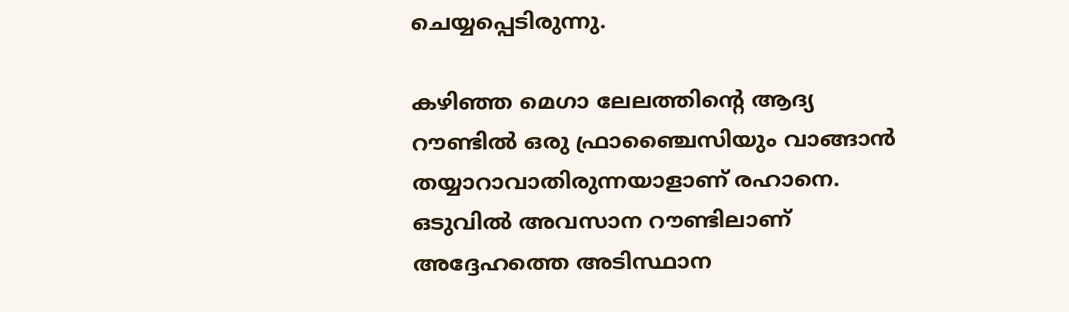ചെയ്യപ്പെടിരുന്നു.

കഴിഞ്ഞ മെഗാ ലേലത്തിന്റെ ആദ്യ റൗണ്ടില്‍ ഒരു ഫ്രാഞ്ചൈസിയും വാങ്ങാന്‍ തയ്യാറാവാതിരുന്നയാളാണ് രഹാനെ. ഒടുവില്‍ അവസാന റൗണ്ടിലാണ് അദ്ദേഹത്തെ അടിസ്ഥാന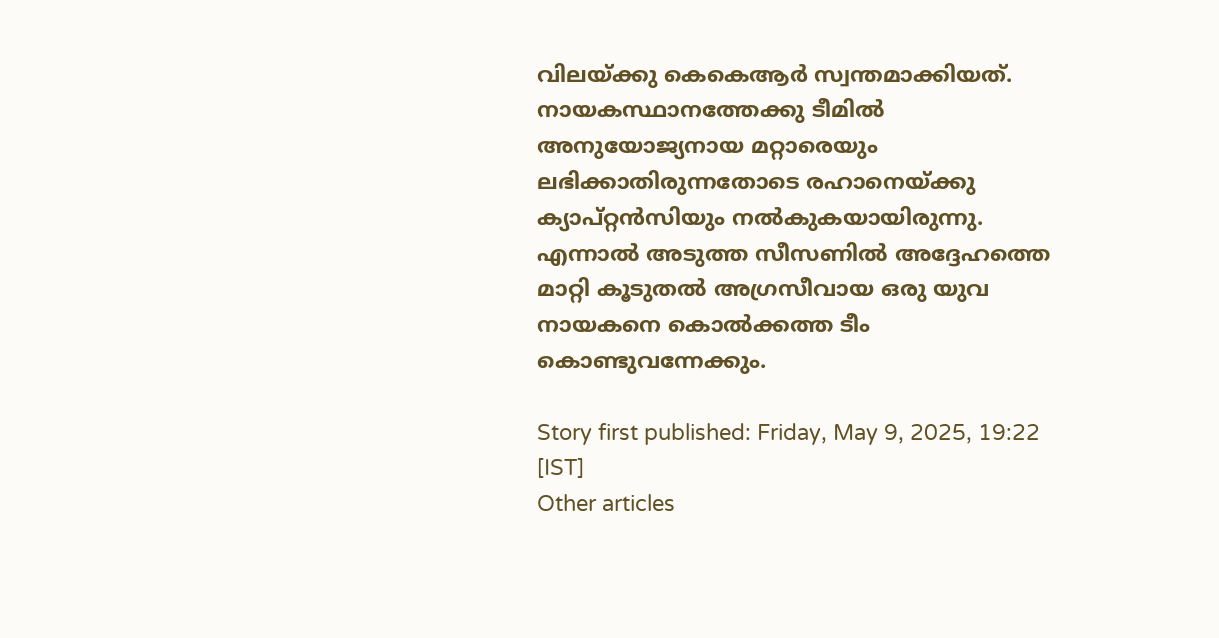വിലയ്ക്കു കെകെആര്‍ സ്വന്തമാക്കിയത്. നായകസ്ഥാനത്തേക്കു ടീമില്‍ അനുയോജ്യനായ മറ്റാരെയും ലഭിക്കാതിരുന്നതോടെ രഹാനെയ്ക്കു ക്യാപ്റ്റന്‍സിയും നല്‍കുകയായിരുന്നു. എന്നാല്‍ അടുത്ത സീസണില്‍ അദ്ദേഹത്തെ മാറ്റി കൂടുതല്‍ അഗ്രസീവായ ഒരു യുവ നായകനെ കൊല്‍ക്കത്ത ടീം കൊണ്ടുവന്നേക്കും.

Story first published: Friday, May 9, 2025, 19:22 [IST]
Other articles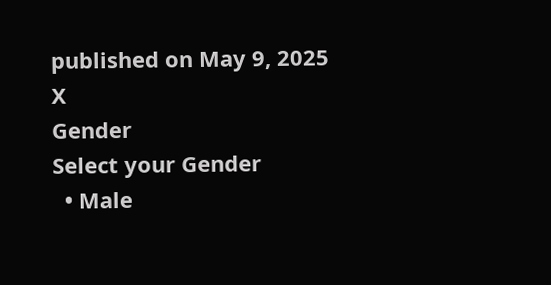published on May 9, 2025
X
Gender
Select your Gender
  • Male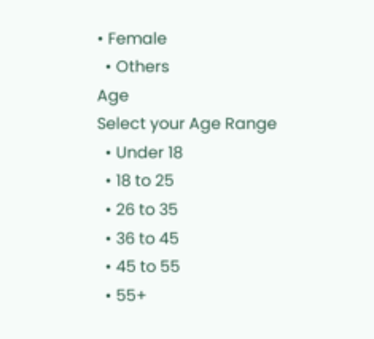• Female
  • Others
Age
Select your Age Range
  • Under 18
  • 18 to 25
  • 26 to 35
  • 36 to 45
  • 45 to 55
  • 55+